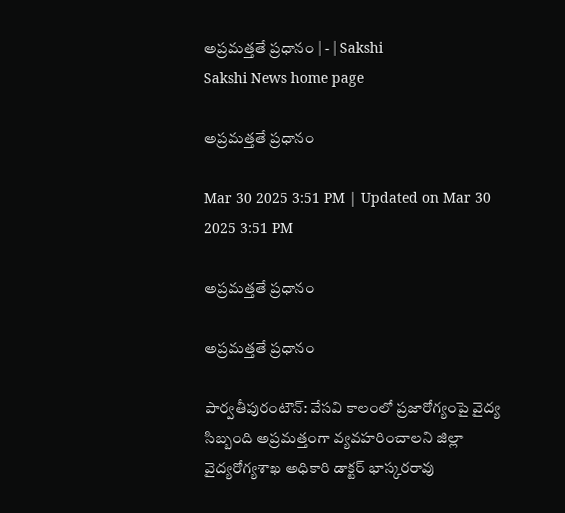అప్రమత్తతే ప్రధానం | - | Sakshi
Sakshi News home page

అప్రమత్తతే ప్రధానం

Mar 30 2025 3:51 PM | Updated on Mar 30 2025 3:51 PM

అప్రమత్తతే ప్రధానం

అప్రమత్తతే ప్రధానం

పార్వతీపురంటౌన్‌: వేసవి కాలంలో ప్రజారోగ్యంపై వైద్య సిబ్బంది అప్రమత్తంగా వ్యవహరించాలని జిల్లా వైద్యరోగ్యశాఖ అధికారి డాక్టర్‌ భాస్కరరావు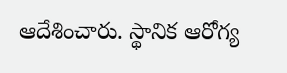ఆదేశించారు. స్థానిక ఆరోగ్య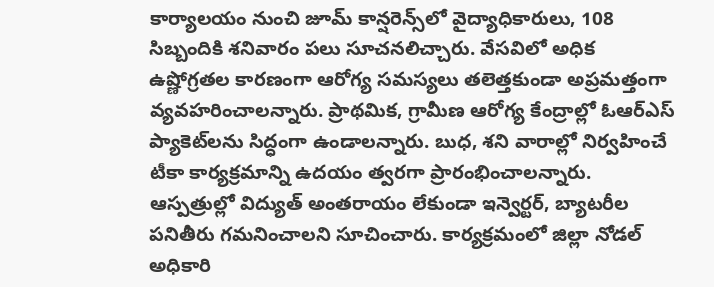కార్యాలయం నుంచి జూమ్‌ కాన్షరెన్స్‌లో వైద్యాధికారులు, 108 సిబ్బందికి శనివారం పలు సూచనలిచ్చారు. వేసవిలో అధిక ఉష్ణోగ్రతల కారణంగా ఆరోగ్య సమస్యలు తలెత్తకుండా అప్రమత్తంగా వ్యవహరించాలన్నారు. ప్రాథమిక, గ్రామీణ ఆరోగ్య కేంద్రాల్లో ఓఆర్‌ఎస్‌ ప్యాకెట్‌లను సిద్ధంగా ఉండాలన్నారు. బుధ, శని వారాల్లో నిర్వహించే టీకా కార్యక్రమాన్ని ఉదయం త్వరగా ప్రారంభించాలన్నారు. ఆస్పత్రుల్లో విద్యుత్‌ అంతరాయం లేకుండా ఇన్వెర్టర్‌, బ్యాటరీల పనితీరు గమనించాలని సూచించారు. కార్యక్రమంలో జిల్లా నోడల్‌ అధికారి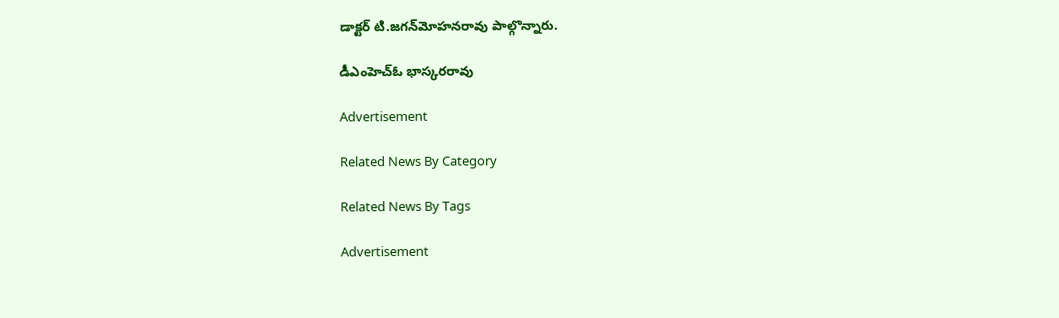డాక్టర్‌ టి.జగన్‌మోహనరావు పాల్గొన్నారు.

డీఎంహెచ్‌ఓ భాస్కరరావు

Advertisement

Related News By Category

Related News By Tags

Advertisement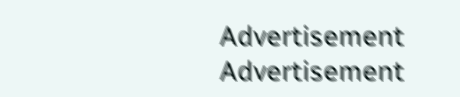Advertisement
Advertisement